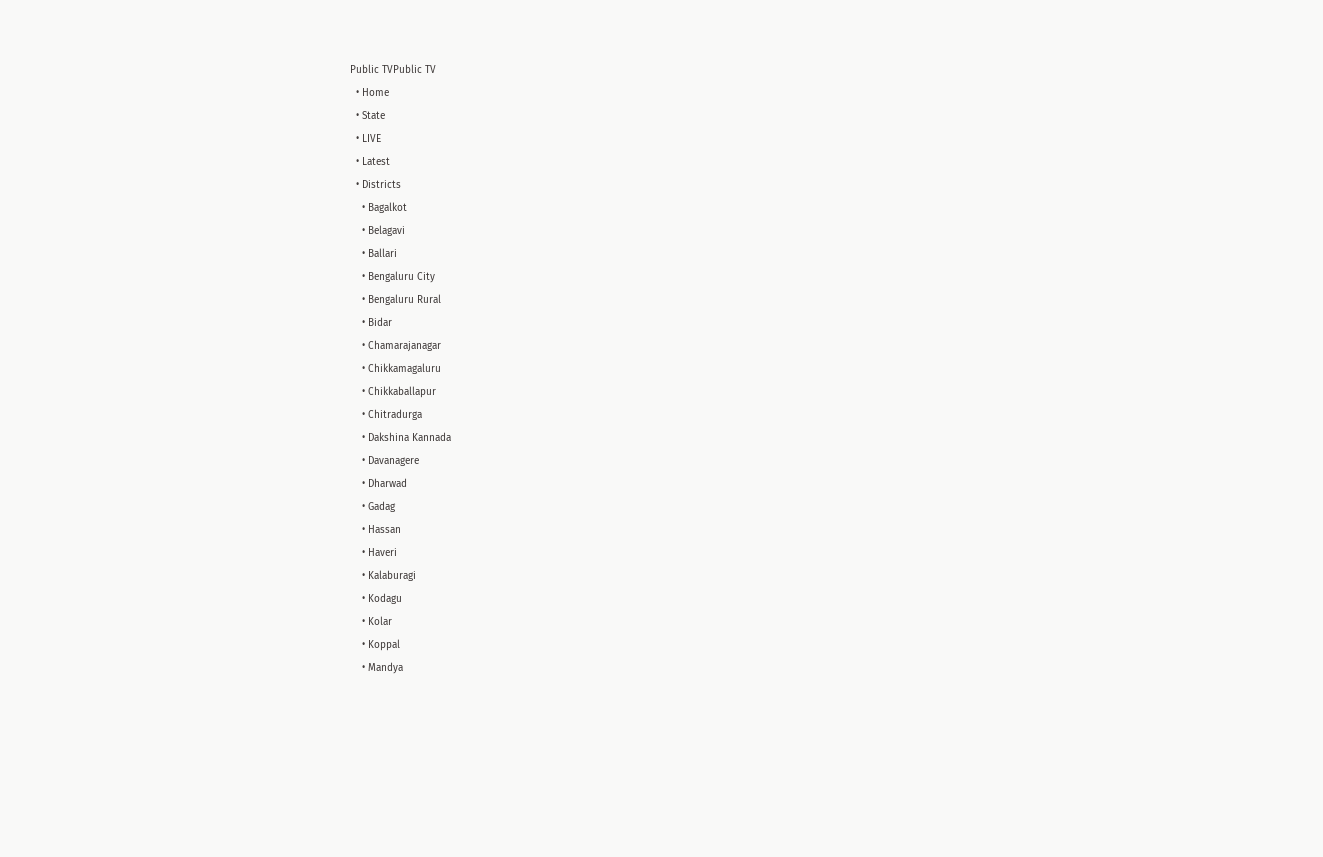Public TVPublic TV
  • Home
  • State
  • LIVE
  • Latest
  • Districts
    • Bagalkot
    • Belagavi
    • Ballari
    • Bengaluru City
    • Bengaluru Rural
    • Bidar
    • Chamarajanagar
    • Chikkamagaluru
    • Chikkaballapur
    • Chitradurga
    • Dakshina Kannada
    • Davanagere
    • Dharwad
    • Gadag
    • Hassan
    • Haveri
    • Kalaburagi
    • Kodagu
    • Kolar
    • Koppal
    • Mandya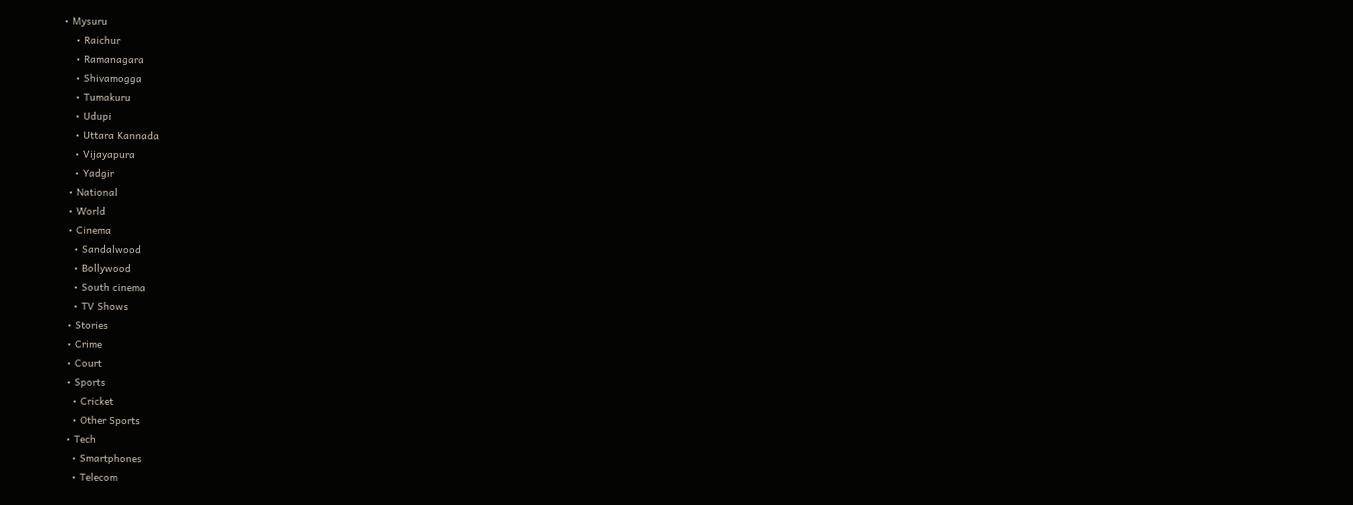• Mysuru
    • Raichur
    • Ramanagara
    • Shivamogga
    • Tumakuru
    • Udupi
    • Uttara Kannada
    • Vijayapura
    • Yadgir
  • National
  • World
  • Cinema
    • Sandalwood
    • Bollywood
    • South cinema
    • TV Shows
  • Stories
  • Crime
  • Court
  • Sports
    • Cricket
    • Other Sports
  • Tech
    • Smartphones
    • Telecom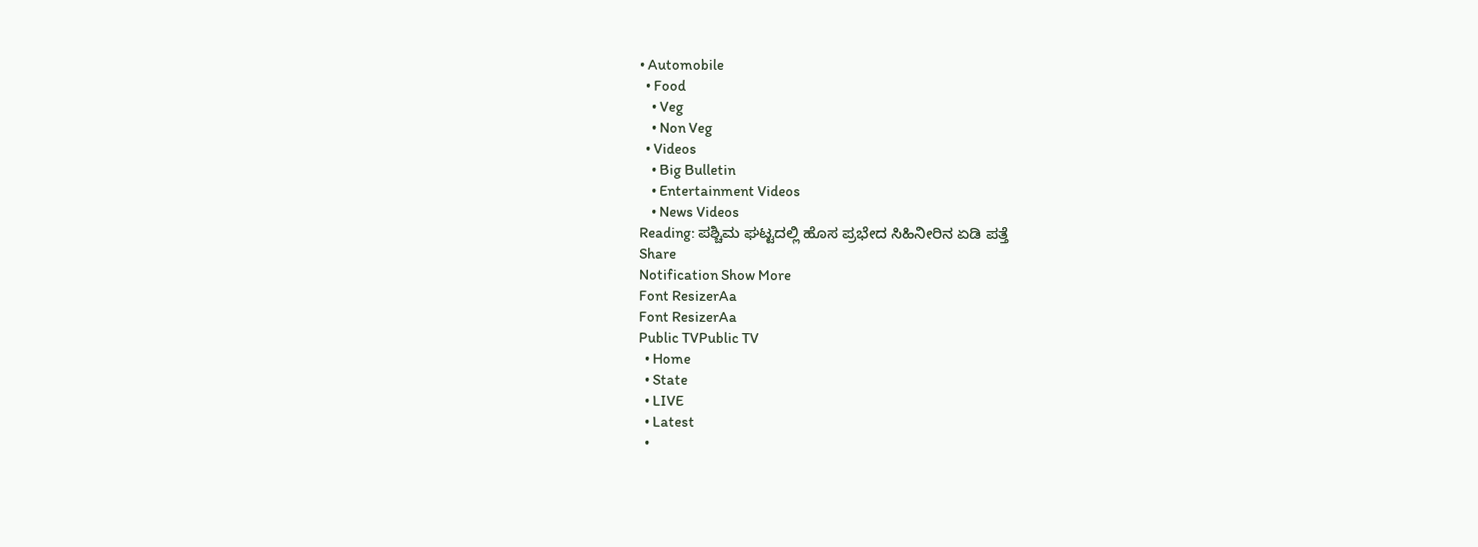• Automobile
  • Food
    • Veg
    • Non Veg
  • Videos
    • Big Bulletin
    • Entertainment Videos
    • News Videos
Reading: ಪಶ್ಚಿಮ ಘಟ್ಟದಲ್ಲಿ ಹೊಸ ಪ್ರಭೇದ ಸಿಹಿನೀರಿನ ಏಡಿ ಪತ್ತೆ
Share
Notification Show More
Font ResizerAa
Font ResizerAa
Public TVPublic TV
  • Home
  • State
  • LIVE
  • Latest
  •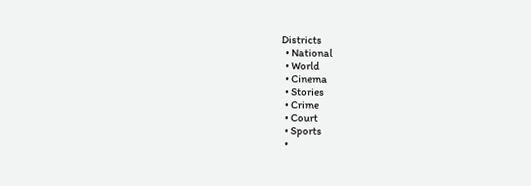Districts
  • National
  • World
  • Cinema
  • Stories
  • Crime
  • Court
  • Sports
  •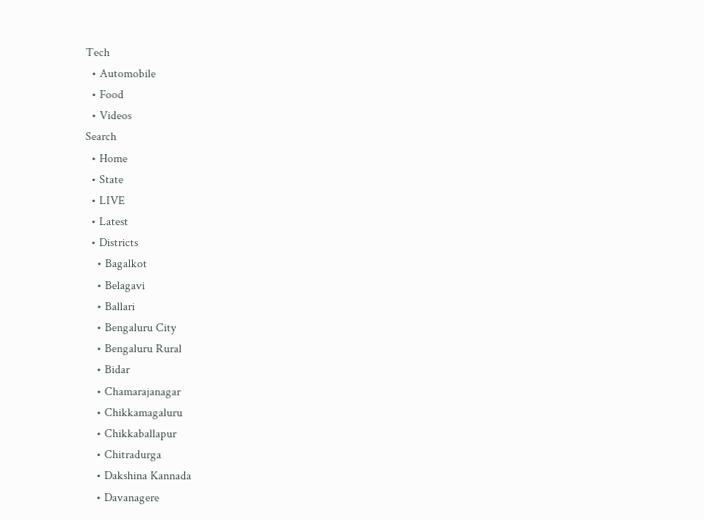Tech
  • Automobile
  • Food
  • Videos
Search
  • Home
  • State
  • LIVE
  • Latest
  • Districts
    • Bagalkot
    • Belagavi
    • Ballari
    • Bengaluru City
    • Bengaluru Rural
    • Bidar
    • Chamarajanagar
    • Chikkamagaluru
    • Chikkaballapur
    • Chitradurga
    • Dakshina Kannada
    • Davanagere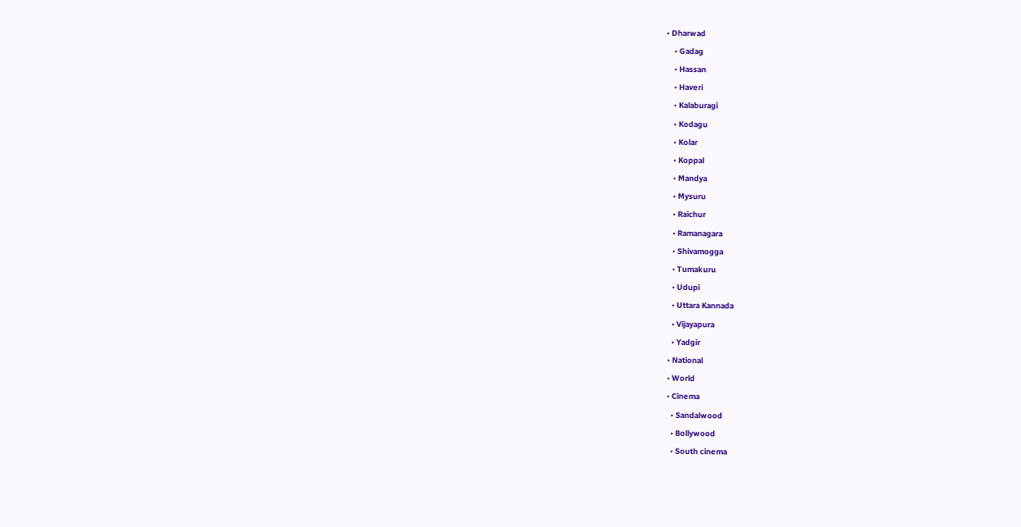• Dharwad
    • Gadag
    • Hassan
    • Haveri
    • Kalaburagi
    • Kodagu
    • Kolar
    • Koppal
    • Mandya
    • Mysuru
    • Raichur
    • Ramanagara
    • Shivamogga
    • Tumakuru
    • Udupi
    • Uttara Kannada
    • Vijayapura
    • Yadgir
  • National
  • World
  • Cinema
    • Sandalwood
    • Bollywood
    • South cinema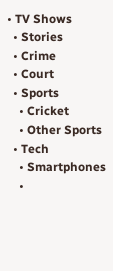• TV Shows
  • Stories
  • Crime
  • Court
  • Sports
    • Cricket
    • Other Sports
  • Tech
    • Smartphones
    •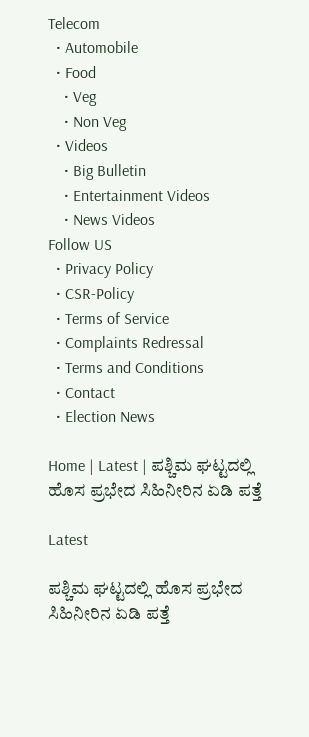Telecom
  • Automobile
  • Food
    • Veg
    • Non Veg
  • Videos
    • Big Bulletin
    • Entertainment Videos
    • News Videos
Follow US
  • Privacy Policy
  • CSR-Policy
  • Terms of Service
  • Complaints Redressal
  • Terms and Conditions
  • Contact
  • Election News

Home | Latest | ಪಶ್ಚಿಮ ಘಟ್ಟದಲ್ಲಿ ಹೊಸ ಪ್ರಭೇದ ಸಿಹಿನೀರಿನ ಏಡಿ ಪತ್ತೆ

Latest

ಪಶ್ಚಿಮ ಘಟ್ಟದಲ್ಲಿ ಹೊಸ ಪ್ರಭೇದ ಸಿಹಿನೀರಿನ ಏಡಿ ಪತ್ತೆ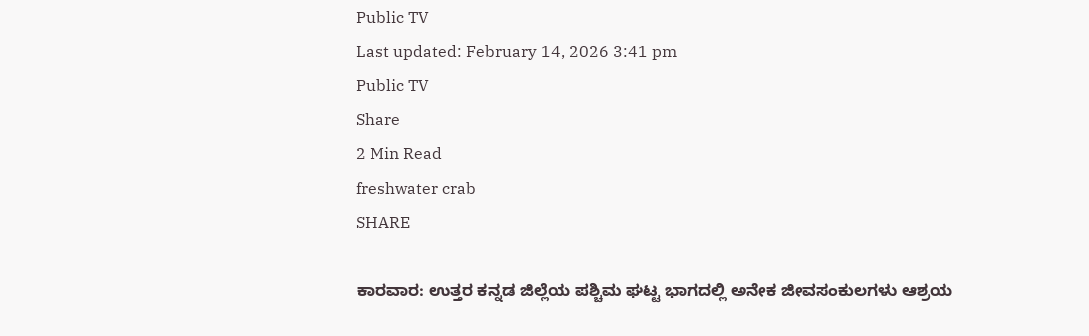Public TV
Last updated: February 14, 2026 3:41 pm
Public TV
Share
2 Min Read
freshwater crab
SHARE

ಕಾರವಾರ: ಉತ್ತರ ಕನ್ನಡ ಜಿಲ್ಲೆಯ ಪಶ್ಚಿಮ ಘಟ್ಟ ಭಾಗದಲ್ಲಿ ಅನೇಕ ಜೀವಸಂಕುಲಗಳು ಆಶ್ರಯ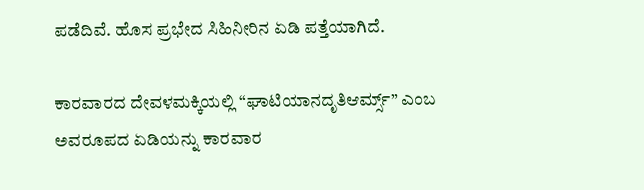ಪಡೆದಿವೆ. ಹೊಸ ಪ್ರಭೇದ ಸಿಹಿನೀರಿನ ಏಡಿ ಪತ್ತೆಯಾಗಿದೆ.

ಕಾರವಾರದ ದೇವಳಮಕ್ಕಿಯಲ್ಲಿ “ಘಾಟಿಯಾನದೃತಿಆರ್ಮ್ಸ್” ಎಂಬ ಅವರೂಪದ ಏಡಿಯನ್ನು ಕಾರವಾರ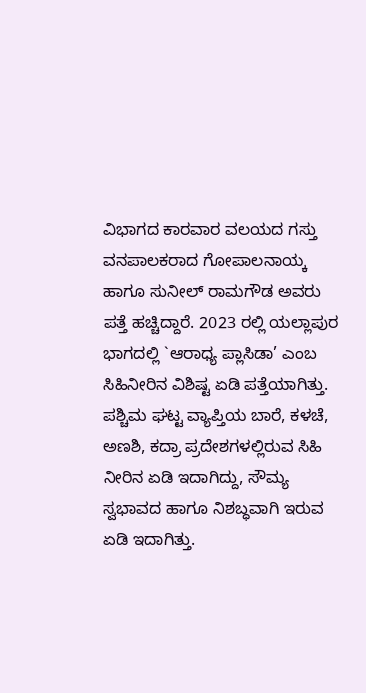ವಿಭಾಗದ ಕಾರವಾರ ವಲಯದ ಗಸ್ತು ವನಪಾಲಕರಾದ ಗೋಪಾಲನಾಯ್ಕ ಹಾಗೂ ಸುನೀಲ್ ರಾಮಗೌಡ ಅವರು ಪತ್ತೆ ಹಚ್ಚಿದ್ದಾರೆ. 2023 ರಲ್ಲಿ ಯಲ್ಲಾಪುರ ಭಾಗದಲ್ಲಿ `ಆರಾಧ್ಯ ಪ್ಲಾಸಿಡಾ’ ಎಂಬ ಸಿಹಿನೀರಿನ ವಿಶಿಷ್ಟ ಏಡಿ ಪತ್ತೆಯಾಗಿತ್ತು. ಪಶ್ಚಿಮ ಘಟ್ಟ ವ್ಯಾಪ್ತಿಯ ಬಾರೆ, ಕಳಚೆ, ಅಣಶಿ, ಕದ್ರಾ ಪ್ರದೇಶಗಳಲ್ಲಿರುವ ಸಿಹಿ ನೀರಿನ ಏಡಿ ಇದಾಗಿದ್ದು, ಸೌಮ್ಯ ಸ್ವಭಾವದ ಹಾಗೂ ನಿಶಬ್ಧವಾಗಿ ಇರುವ ಏಡಿ ಇದಾಗಿತ್ತು.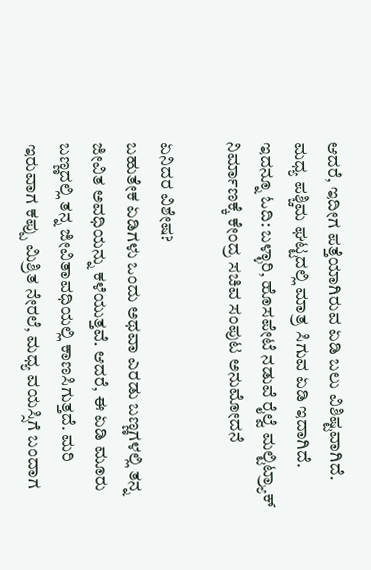ಆದರೆ, ಇದೀಗ ಪತ್ತೆಯಾಗಿರುವ ಏಡಿ ಬಲು ವಿಶಿಷ್ಟವಾಗಿದೆ. ಮಧ್ಯ ಪಶ್ಚಿಮ ಘಟ್ಟದಲ್ಲಿ ಮಾತ್ರ ಸಿಗುವ ಏಡಿ ಇದಾಗಿದೆ. ಇದನ್ನೂ ಓದಿ: ಬಳ್ಳಾರಿ, ಹೊಸಪೇಟೆ ನಡುವೆ ರೈಲ್ವೆ ಮಲ್ಟಿಟ್ರ‍್ಯಾಕ್ ನಿರ್ಮಾಣಕ್ಕೆ ಕೇಂದ್ರ ಸಚಿವ ಸಂಪುಟ ಅನುಮೋದನೆ

ಏನಿದರ ವಿಶೇಷ?
ಬಹುತೇಕ ಏಡಿಗಳು ಒಂದು ಅಥವಾ ಎರಡು ಬಣ್ಣಗಳಲ್ಲಿ ತನ್ನ ಜೀವಿತ ಅವಧಿಯನ್ನು ಕಳೆಯುತ್ತವೆ. ಆದರೆ, ಈ ಏಡಿ ಮೂರು ಬಣ್ಣದಲ್ಲಿ ತನ್ನ ಜೀವಿತಾವಧಿಯಲ್ಲಿ ಕಾಣಸಿಗುತ್ತದೆ. ಮರಿ ಇರುವಾಗ ಕಪ್ಪು ಮಿಶ್ರಿತ ನೇರಲೆ, ಮಧ್ಯ ವಯಸ್ಸಿಗೆ ಬಂದಾಗ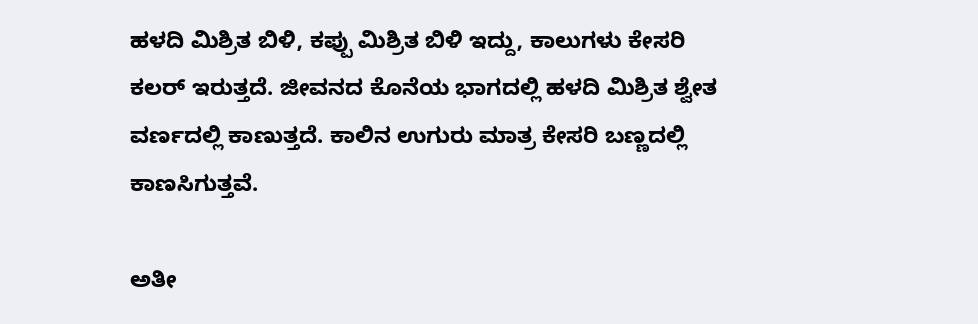ಹಳದಿ ಮಿಶ್ರಿತ ಬಿಳಿ, ಕಪ್ಪು ಮಿಶ್ರಿತ ಬಿಳಿ ಇದ್ದು, ಕಾಲುಗಳು ಕೇಸರಿ ಕಲರ್ ಇರುತ್ತದೆ. ಜೀವನದ ಕೊನೆಯ ಭಾಗದಲ್ಲಿ ಹಳದಿ ಮಿಶ್ರಿತ ಶ್ವೇತ ವರ್ಣದಲ್ಲಿ ಕಾಣುತ್ತದೆ. ಕಾಲಿನ ಉಗುರು ಮಾತ್ರ ಕೇಸರಿ ಬಣ್ಣದಲ್ಲಿ ಕಾಣಸಿಗುತ್ತವೆ.

ಅತೀ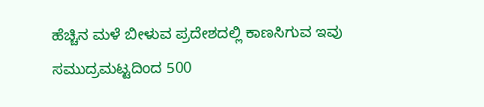ಹೆಚ್ಚಿನ ಮಳೆ ಬೀಳುವ ಪ್ರದೇಶದಲ್ಲಿ ಕಾಣಸಿಗುವ ಇವು ಸಮುದ್ರಮಟ್ಟದಿಂದ 500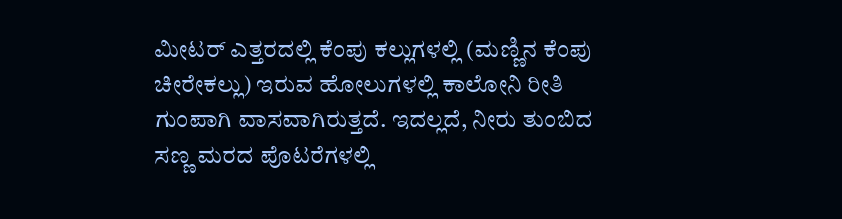ಮೀಟರ್ ಎತ್ತರದಲ್ಲಿ ಕೆಂಪು ಕಲ್ಲುಗಳಲ್ಲಿ (ಮಣ್ಣಿನ ಕೆಂಪು ಚೀರೇಕಲ್ಲು) ಇರುವ ಹೋಲುಗಳಲ್ಲಿ ಕಾಲೋನಿ ರೀತಿ ಗುಂಪಾಗಿ ವಾಸವಾಗಿರುತ್ತದೆ. ಇದಲ್ಲದೆ, ನೀರು ತುಂಬಿದ ಸಣ್ಣ ಮರದ ಪೊಟರೆಗಳಲ್ಲಿ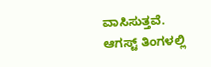ವಾಸಿಸುತ್ತವೆ. ಆಗಸ್ಟ್‌ ತಿಂಗಳಲ್ಲಿ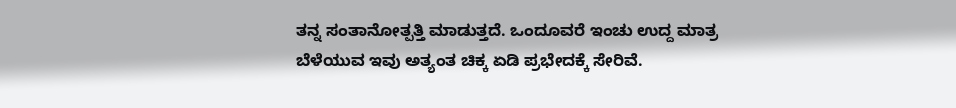ತನ್ನ ಸಂತಾನೋತ್ಪತ್ತಿ ಮಾಡುತ್ತದೆ. ಒಂದೂವರೆ ಇಂಚು ಉದ್ದ ಮಾತ್ರ ಬೆಳೆಯುವ ಇವು ಅತ್ಯಂತ ಚಿಕ್ಕ ಏಡಿ ಪ್ರಭೇದಕ್ಕೆ ಸೇರಿವೆ.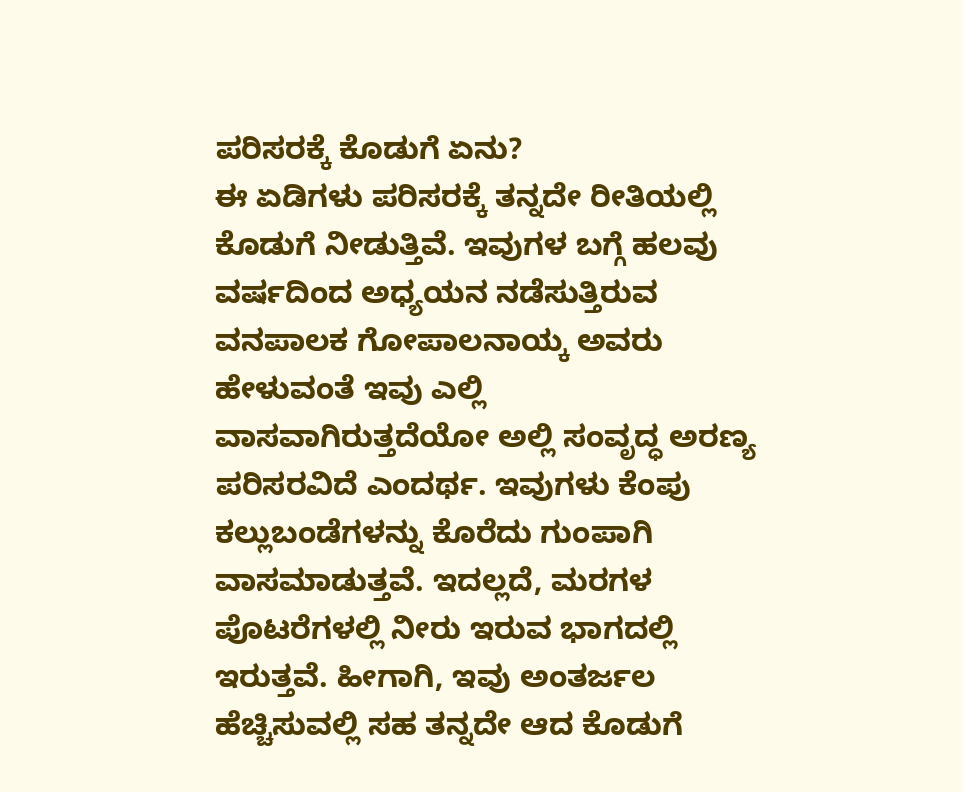ಪರಿಸರಕ್ಕೆ ಕೊಡುಗೆ ಏನು?
ಈ ಏಡಿಗಳು ಪರಿಸರಕ್ಕೆ ತನ್ನದೇ ರೀತಿಯಲ್ಲಿ ಕೊಡುಗೆ ನೀಡುತ್ತಿವೆ. ಇವುಗಳ ಬಗ್ಗೆ ಹಲವು ವರ್ಷದಿಂದ ಅಧ್ಯಯನ ನಡೆಸುತ್ತಿರುವ ವನಪಾಲಕ ಗೋಪಾಲನಾಯ್ಕ ಅವರು ಹೇಳುವಂತೆ ಇವು ಎಲ್ಲಿ ವಾಸವಾಗಿರುತ್ತದೆಯೋ ಅಲ್ಲಿ ಸಂವೃದ್ಧ ಅರಣ್ಯ ಪರಿಸರವಿದೆ ಎಂದರ್ಥ. ಇವುಗಳು ಕೆಂಪು ಕಲ್ಲುಬಂಡೆಗಳನ್ನು ಕೊರೆದು ಗುಂಪಾಗಿ ವಾಸಮಾಡುತ್ತವೆ. ಇದಲ್ಲದೆ, ಮರಗಳ ಪೊಟರೆಗಳಲ್ಲಿ ನೀರು ಇರುವ ಭಾಗದಲ್ಲಿ ಇರುತ್ತವೆ. ಹೀಗಾಗಿ, ಇವು ಅಂತರ್ಜಲ ಹೆಚ್ಚಿಸುವಲ್ಲಿ ಸಹ ತನ್ನದೇ ಆದ ಕೊಡುಗೆ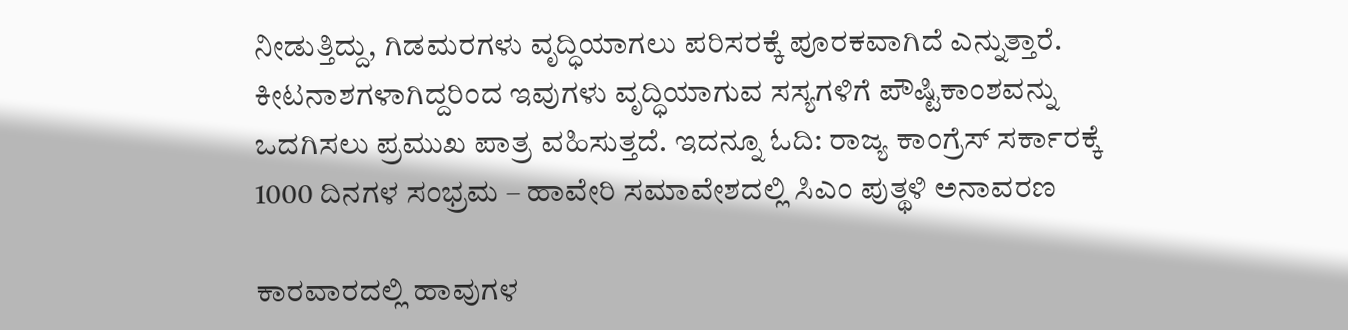ನೀಡುತ್ತಿದ್ದು, ಗಿಡಮರಗಳು ವೃದ್ಧಿಯಾಗಲು ಪರಿಸರಕ್ಕೆ ಪೂರಕವಾಗಿದೆ ಎನ್ನುತ್ತಾರೆ. ಕೀಟನಾಶಗಳಾಗಿದ್ದರಿಂದ ಇವುಗಳು ವೃದ್ಧಿಯಾಗುವ ಸಸ್ಯಗಳಿಗೆ ಪೌಷ್ಟಿಕಾಂಶವನ್ನು ಒದಗಿಸಲು ಪ್ರಮುಖ ಪಾತ್ರ ವಹಿಸುತ್ತದೆ. ಇದನ್ನೂ ಓದಿ: ರಾಜ್ಯ ಕಾಂಗ್ರೆಸ್ ಸರ್ಕಾರಕ್ಕೆ 1000 ದಿನಗಳ ಸಂಭ್ರಮ – ಹಾವೇರಿ ಸಮಾವೇಶದಲ್ಲಿ ಸಿಎಂ ಪುತ್ಥಳಿ ಅನಾವರಣ

ಕಾರವಾರದಲ್ಲಿ ಹಾವುಗಳ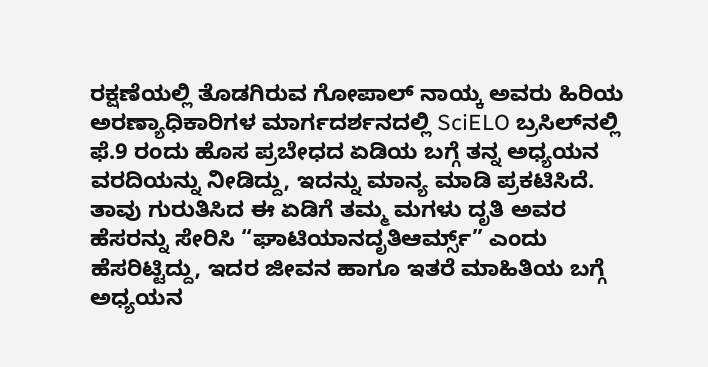ರಕ್ಷಣೆಯಲ್ಲಿ ತೊಡಗಿರುವ ಗೋಪಾಲ್ ನಾಯ್ಕ ಅವರು ಹಿರಿಯ ಅರಣ್ಯಾಧಿಕಾರಿಗಳ ಮಾರ್ಗದರ್ಶನದಲ್ಲಿ SciELO ಬ್ರಸಿಲ್‌ನಲ್ಲಿ ಫೆ.9 ರಂದು ಹೊಸ ಪ್ರಬೇಧದ ಏಡಿಯ ಬಗ್ಗೆ ತನ್ನ ಅಧ್ಯಯನ ವರದಿಯನ್ನು ನೀಡಿದ್ದು, ಇದನ್ನು ಮಾನ್ಯ ಮಾಡಿ ಪ್ರಕಟಿಸಿದೆ. ತಾವು ಗುರುತಿಸಿದ ಈ ಏಡಿಗೆ ತಮ್ಮ ಮಗಳು ದೃತಿ ಅವರ ಹೆಸರನ್ನು ಸೇರಿಸಿ “ಘಾಟಿಯಾನದೃತಿಆರ್ಮ್ಸ್” ಎಂದು ಹೆಸರಿಟ್ಟಿದ್ದು, ಇದರ ಜೀವನ ಹಾಗೂ ಇತರೆ ಮಾಹಿತಿಯ ಬಗ್ಗೆ ಅಧ್ಯಯನ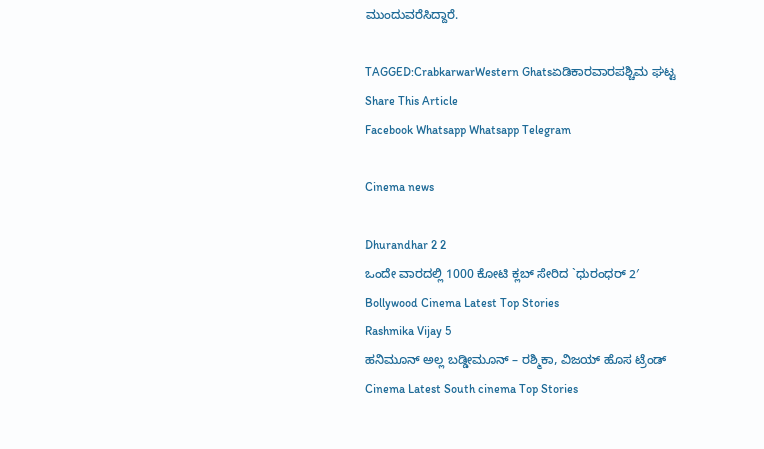ಮುಂದುವರೆಸಿದ್ದಾರೆ.

TAGGED:CrabkarwarWestern Ghatsಏಡಿಕಾರವಾರಪಶ್ಚಿಮ ಘಟ್ಟ
Share This Article
Facebook Whatsapp Whatsapp Telegram

Cinema news

Dhurandhar 2 2
ಒಂದೇ ವಾರದಲ್ಲಿ 1000 ಕೋಟಿ ಕ್ಲಬ್ ಸೇರಿದ `ಧುರಂಧರ್ 2′
Bollywood Cinema Latest Top Stories
Rashmika Vijay 5
ಹನಿಮೂನ್ ಅಲ್ಲ ಬಡ್ಡೀಮೂನ್ – ರಶ್ಮಿಕಾ, ವಿಜಯ್ ಹೊಸ ಟ್ರೆಂಡ್
Cinema Latest South cinema Top Stories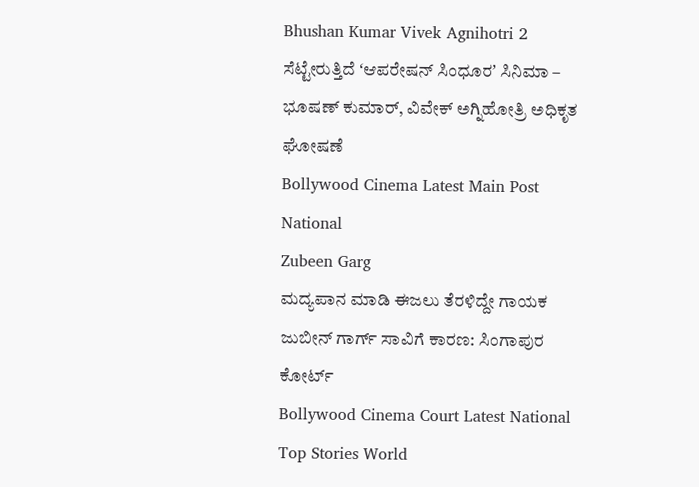Bhushan Kumar Vivek Agnihotri 2
ಸೆಟ್ಟೇರುತ್ತಿದೆ ʻಆಪರೇಷನ್‌ ಸಿಂಧೂರʼ ಸಿನಿಮಾ – ಭೂಷಣ್ ಕುಮಾರ್, ವಿವೇಕ್ ಅಗ್ನಿಹೋತ್ರಿ ಅಧಿಕೃತ ಘೋಷಣೆ
Bollywood Cinema Latest Main Post National
Zubeen Garg
ಮದ್ಯಪಾನ ಮಾಡಿ ಈಜಲು ತೆರಳಿದ್ದೇ ಗಾಯಕ ಜುಬೀನ್ ಗಾರ್ಗ್ ಸಾವಿಗೆ ಕಾರಣ: ಸಿಂಗಾಪುರ ಕೋರ್ಟ್‌
Bollywood Cinema Court Latest National Top Stories World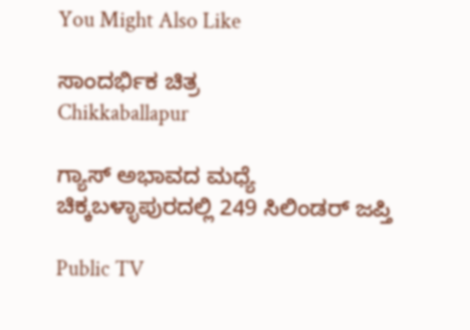You Might Also Like

ಸಾಂದರ್ಭಿಕ ಚಿತ್ರ
Chikkaballapur

ಗ್ಯಾಸ್ ಅಭಾವದ ಮಧ್ಯೆ ಚಿಕ್ಕಬಳ್ಳಾಪುರದಲ್ಲಿ 249 ಸಿಲಿಂಡರ್ ಜಪ್ತಿ

Public TV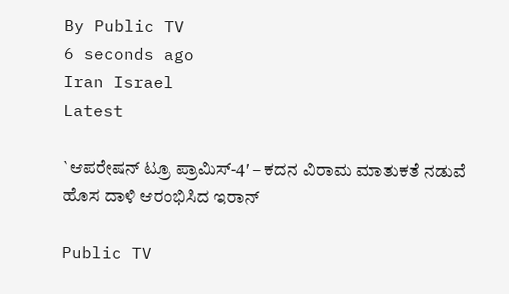By Public TV
6 seconds ago
Iran Israel
Latest

`ಆಪರೇಷನ್ ಟ್ರೂ ಪ್ರಾಮಿಸ್-4′ – ಕದನ ವಿರಾಮ ಮಾತುಕತೆ ನಡುವೆ ಹೊಸ ದಾಳಿ ಆರಂಭಿಸಿದ ಇರಾನ್

Public TV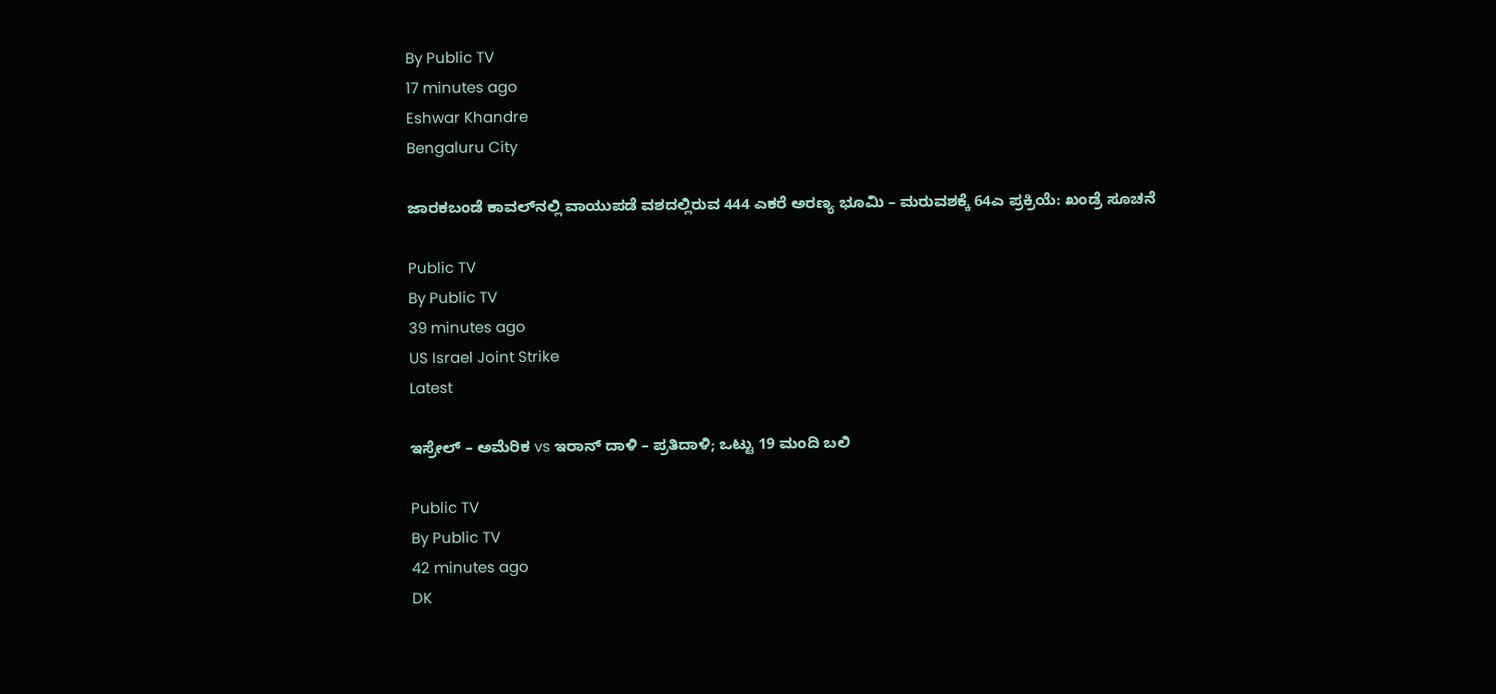By Public TV
17 minutes ago
Eshwar Khandre
Bengaluru City

ಜಾರಕಬಂಡೆ ಕಾವಲ್‌ನಲ್ಲಿ ವಾಯುಪಡೆ ವಶದಲ್ಲಿರುವ 444 ಎಕರೆ ಅರಣ್ಯ ಭೂಮಿ – ಮರುವಶಕ್ಕೆ 64ಎ ಪ್ರಕ್ರಿಯೆ: ಖಂಡ್ರೆ ಸೂಚನೆ

Public TV
By Public TV
39 minutes ago
US Israel Joint Strike
Latest

ಇಸ್ರೇಲ್‌ – ಅಮೆರಿಕ vs ಇರಾನ್‌ ದಾಳಿ – ಪ್ರತಿದಾಳಿ; ಒಟ್ಟು 19 ಮಂದಿ ಬಲಿ

Public TV
By Public TV
42 minutes ago
DK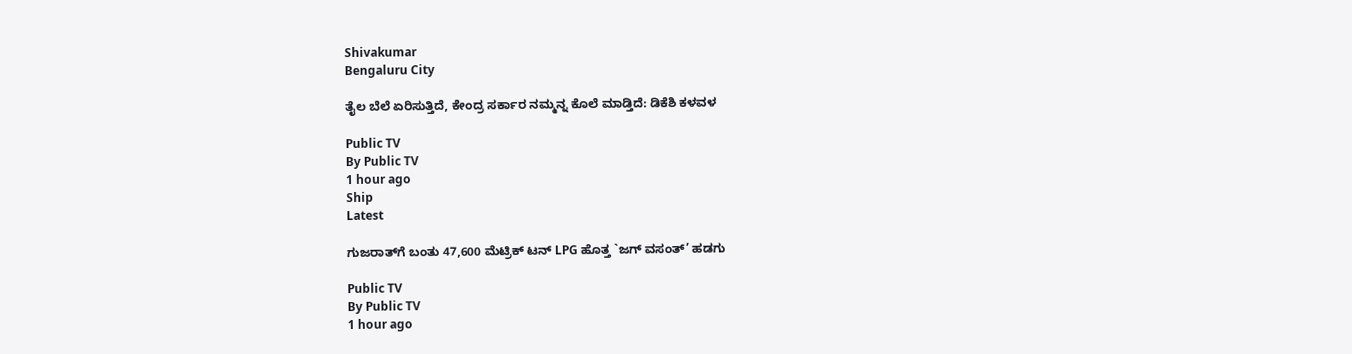Shivakumar
Bengaluru City

ತೈಲ ಬೆಲೆ ಏರಿಸುತ್ತಿದೆ, ಕೇಂದ್ರ ಸರ್ಕಾರ ನಮ್ಮನ್ನ ಕೊಲೆ ಮಾಡ್ತಿದೆ: ಡಿಕೆಶಿ ಕಳವಳ

Public TV
By Public TV
1 hour ago
Ship
Latest

ಗುಜರಾತ್‌ಗೆ ಬಂತು 47,600 ಮೆಟ್ರಿಕ್ ಟನ್ LPG ಹೊತ್ತ `ಜಗ್ ವಸಂತ್’ ಹಡಗು

Public TV
By Public TV
1 hour ago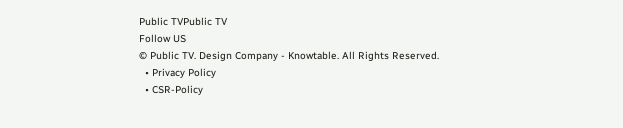Public TVPublic TV
Follow US
© Public TV. Design Company - Knowtable. All Rights Reserved.
  • Privacy Policy
  • CSR-Policy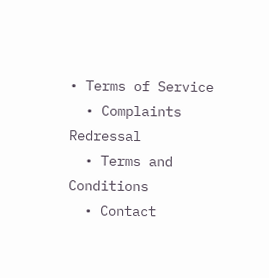• Terms of Service
  • Complaints Redressal
  • Terms and Conditions
  • Contact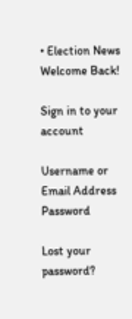• Election News
Welcome Back!

Sign in to your account

Username or Email Address
Password

Lost your password?